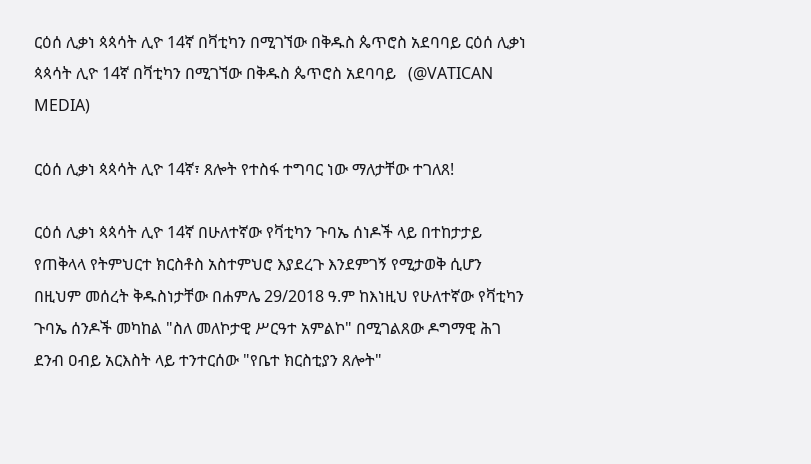ርዕሰ ሊቃነ ጳጳሳት ሊዮ 14ኛ በቫቲካን በሚገኘው በቅዱስ ጴጥሮስ አደባባይ ርዕሰ ሊቃነ ጳጳሳት ሊዮ 14ኛ በቫቲካን በሚገኘው በቅዱስ ጴጥሮስ አደባባይ   (@VATICAN MEDIA)

ርዕሰ ሊቃነ ጳጳሳት ሊዮ 14ኛ፣ ጸሎት የተስፋ ተግባር ነው ማለታቸው ተገለጸ!

ርዕሰ ሊቃነ ጳጳሳት ሊዮ 14ኛ በሁለተኛው የቫቲካን ጉባኤ ሰነዶች ላይ በተከታታይ የጠቅላላ የትምህርተ ክርስቶስ አስተምህሮ እያደረጉ እንደምገኝ የሚታወቅ ሲሆን በዚህም መሰረት ቅዱስነታቸው በሐምሌ 29/2018 ዓ.ም ከእነዚህ የሁለተኛው የቫቲካን ጉባኤ ሰንዶች መካከል "ስለ መለኮታዊ ሥርዓተ አምልኮ" በሚገልጸው ዶግማዊ ሕገ ደንብ ዐብይ አርእስት ላይ ተንተርሰው "የቤተ ክርስቲያን ጸሎት"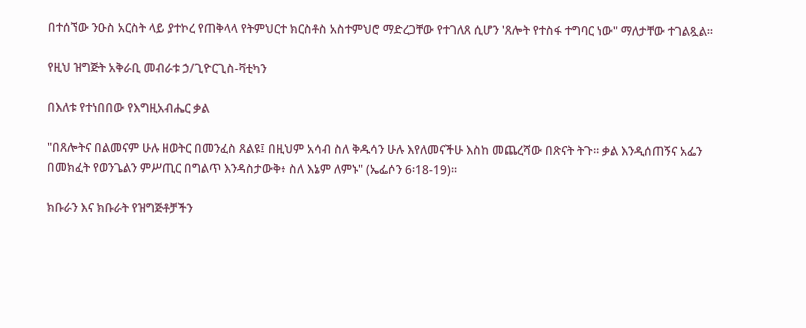በተሰኘው ንዑስ አርስት ላይ ያተኮረ የጠቅላላ የትምህርተ ክርስቶስ አስተምህሮ ማድረጋቸው የተገለጸ ሲሆን 'ጸሎት የተስፋ ተግባር ነው" ማለታቸው ተገልጿል።

የዚህ ዝግጅት አቅራቢ መብራቱ ኃ/ጊዮርጊስ-ቫቲካን

በእለቱ የተነበበው የእግዚአብሔር ቃል

"በጸሎትና በልመናም ሁሉ ዘወትር በመንፈስ ጸልዩ፤ በዚህም አሳብ ስለ ቅዱሳን ሁሉ እየለመናችሁ እስከ መጨረሻው በጽናት ትጉ። ቃል እንዲሰጠኝና አፌን በመክፈት የወንጌልን ምሥጢር በግልጥ እንዳስታውቅ፥ ስለ እኔም ለምኑ" (ኤፌሶን 6፡18-19)።

ክቡራን እና ክቡራት የዝግጅቶቻችን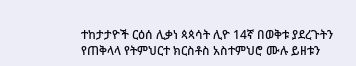ተከታታዮች ርዕሰ ሊቃነ ጳጳሳት ሊዮ 14ኛ በወቅቱ ያደረጉትን የጠቅላላ የትምህርተ ክርስቶስ አስተምህሮ ሙሉ ይዘቱን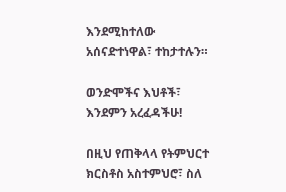እንደሚከተለው አሰናድተነዋል፣ ተከታተሉን።

ወንድሞችና እህቶች፣ እንደምን አረፈዳችሁ!

በዚህ የጠቅላላ የትምህርተ ክርስቶስ አስተምህሮ፣ ስለ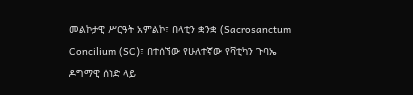መልኮታዊ ሥርዓት አምልኮ፣ በላቲን ቋንቋ (Sacrosanctum Concilium (SC)፣ በተሰኘው የሁለተኛው የቫቲካን ጉባኤ ዶግማዊ ሰነድ ላይ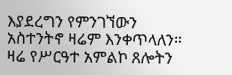እያደረግን የምንገኘውን አስተንትኖ ዛሬም እንቀጥላለን። ዛሬ የሥርዓተ አምልኮ ጸሎትን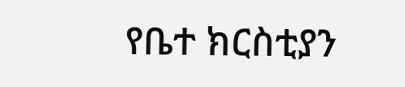የቤተ ክርስቲያን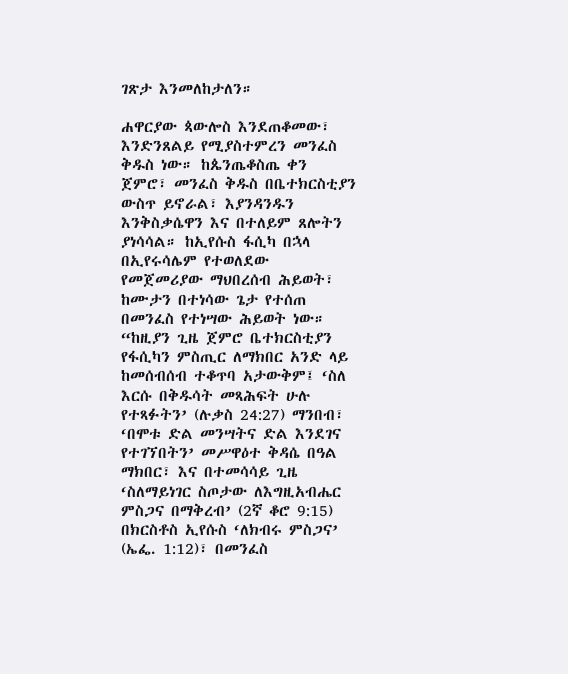ገጽታ እንመለከታለን።

ሐዋርያው ጳውሎስ እንደጠቆመው፣ እንድንጸልይ የሚያስተምረን መንፈስ ቅዱስ ነው። ከጴንጤቆስጤ ቀን ጀምሮ፣ መንፈስ ቅዱስ በቤተክርስቲያን ውስጥ ይኖራል፣ እያንዳንዱን እንቅስቃሴዋን እና በተለይም ጸሎትን ያነሳሳል። ከኢየሱስ ፋሲካ በኋላ በኢየሩሳሌም የተወለደው የመጀመሪያው ማህበረሰብ ሕይወት፣ ከሙታን በተነሳው ጌታ የተሰጠ በመንፈስ የተነሣው ሕይወት ነው። “ከዚያን ጊዜ ጀምሮ ቤተክርስቲያን የፋሲካን ምስጢር ለማክበር አንድ ላይ ከመሰብሰብ ተቆጥባ አታውቅም፤ ‘ስለ እርሱ በቅዱሳት መጻሕፍት ሁሉ የተጻፉትን’ (ሉቃስ 24:27) ማንበብ፣ ‘በሞቱ ድል መንሣትና ድል እንደገና የተገኘበትን’ መሥዋዕተ ቅዳሴ በዓል ማክበር፣ እና በተመሳሳይ ጊዜ ‘ስለማይነገር ስጦታው ለእግዚአብሔር ምስጋና በማቅረብ’ (2ኛ ቆሮ 9:15) በክርስቶስ ኢየሱስ ‘ለክብሩ ምስጋና’ (ኤፌ. 1:12)፣ በመንፈስ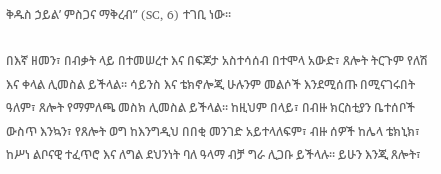ቅዱስ ኃይል’ ምስጋና ማቅረብ” (SC, 6) ተገቢ ነው።

በእኛ ዘመን፣ በብቃት ላይ በተመሠረተ እና በፍጆታ አስተሳሰብ በተሞላ አውድ፣ ጸሎት ትርጉም የለሽ እና ቀላል ሊመስል ይችላል። ሳይንስ እና ቴክኖሎጂ ሁሉንም መልሶች እንደሚሰጡ በሚናገሩበት ዓለም፣ ጸሎት የማምለጫ መስክ ሊመስል ይችላል። ከዚህም በላይ፣ በብዙ ክርስቲያን ቤተሰቦች ውስጥ እንኳን፣ የጸሎት ወግ ከእንግዲህ በበቂ መንገድ አይተላለፍም፣ ብዙ ሰዎች ከሌላ ቴክኒክ፣ ከሥነ ልቦናዊ ተፈጥሮ እና ለግል ደህንነት ባለ ዓላማ ብቻ ግራ ሊጋቡ ይችላሉ። ይሁን እንጂ ጸሎት፣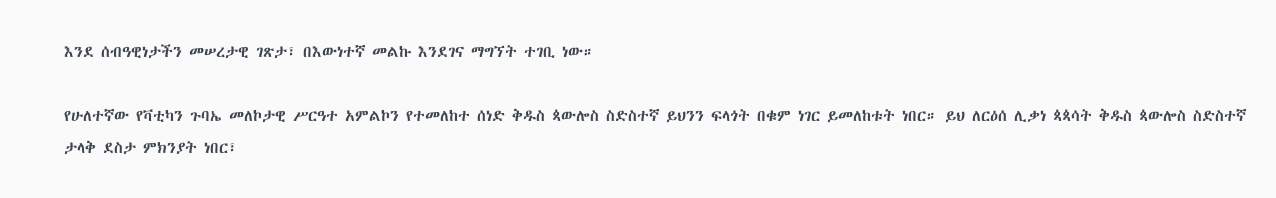እንደ ሰብዓዊነታችን መሠረታዊ ገጽታ፣ በእውነተኛ መልኩ እንደገና ማግኘት ተገቢ ነው።

የሁለተኛው የቫቲካን ጉባኤ መለኮታዊ ሥርዓተ አምልኮን የተመለከተ ሰነድ ቅዱስ ጳውሎስ ስድስተኛ ይህንን ፍላጎት በቁም ነገር ይመለከቱት ነበር። ይህ ለርዕሰ ሊቃነ ጳጳሳት ቅዱስ ጳውሎስ ስድስተኛ ታላቅ ደስታ ምክንያት ነበር፣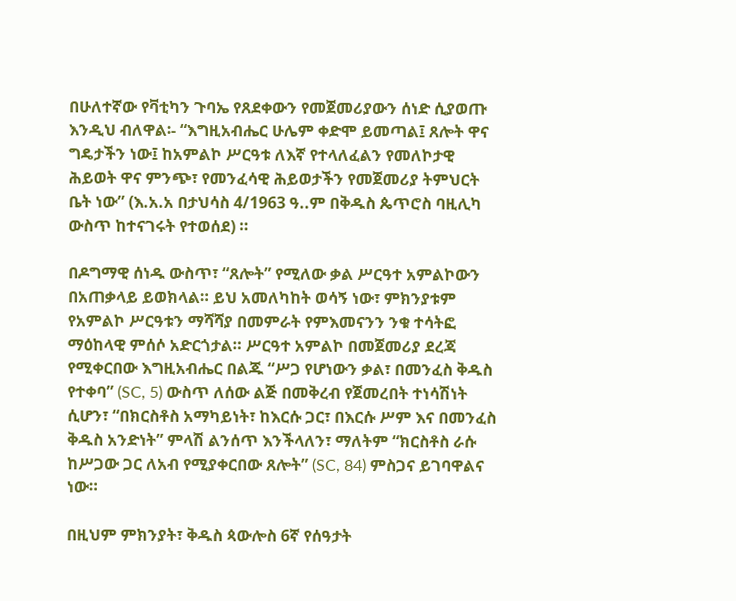በሁለተኛው የቫቲካን ጉባኤ የጸደቀውን የመጀመሪያውን ሰነድ ሲያወጡ እንዲህ ብለዋል፡- “እግዚአብሔር ሁሌም ቀድሞ ይመጣል፤ ጸሎት ዋና ግዴታችን ነው፤ ከአምልኮ ሥርዓቱ ለእኛ የተላለፈልን የመለኮታዊ ሕይወት ዋና ምንጭ፣ የመንፈሳዊ ሕይወታችን የመጀመሪያ ትምህርት ቤት ነው” (እ.አ.አ በታህሳስ 4/1963 ዓ..ም በቅዱስ ጴጥሮስ ባዚሊካ ውስጥ ከተናገሩት የተወሰደ) ።

በዶግማዊ ሰነዱ ውስጥ፣ “ጸሎት” የሚለው ቃል ሥርዓተ አምልኮውን በአጠቃላይ ይወክላል። ይህ አመለካከት ወሳኝ ነው፣ ምክንያቱም የአምልኮ ሥርዓቱን ማሻሻያ በመምራት የምእመናንን ንቁ ተሳትፎ ማዕከላዊ ምሰሶ አድርጎታል። ሥርዓተ አምልኮ በመጀመሪያ ደረጃ የሚቀርበው እግዚአብሔር በልጁ “ሥጋ የሆነውን ቃል፣ በመንፈስ ቅዱስ የተቀባ” (SC, 5) ውስጥ ለሰው ልጅ በመቅረብ የጀመረበት ተነሳሽነት ሲሆን፣ “በክርስቶስ አማካይነት፣ ከእርሱ ጋር፣ በእርሱ ሥም እና በመንፈስ ቅዱስ አንድነት” ምላሽ ልንሰጥ እንችላለን፣ ማለትም “ክርስቶስ ራሱ ከሥጋው ጋር ለአብ የሚያቀርበው ጸሎት” (SC, 84) ምስጋና ይገባዋልና ነው።

በዚህም ምክንያት፣ ቅዱስ ጳውሎስ 6ኛ የሰዓታት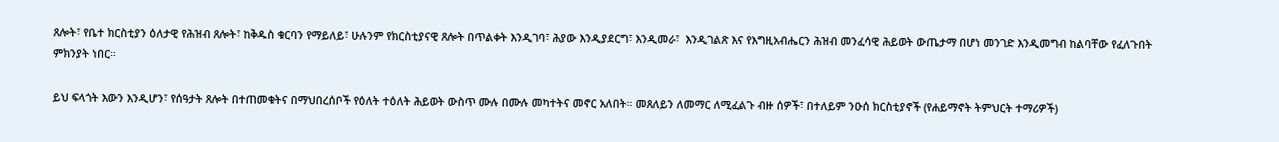ጸሎት፣ የቤተ ክርስቲያን ዕለታዊ የሕዝብ ጸሎት፣ ከቅዱስ ቁርባን የማይለይ፣ ሁሉንም የክርስቲያናዊ ጸሎት በጥልቀት እንዲገባ፣ ሕያው እንዲያደርግ፣ እንዲመራ፣  እንዲገልጽ እና የእግዚአብሔርን ሕዝብ መንፈሳዊ ሕይወት ውጤታማ በሆነ መንገድ እንዲመግብ ከልባቸው የፈለጉበት ምክንያት ነበር።

ይህ ፍላጎት እውን እንዲሆን፣ የሰዓታት ጸሎት በተጠመቁትና በማህበረሰቦች የዕለት ተዕለት ሕይወት ውስጥ ሙሉ በሙሉ መካተትና መኖር አለበት። መጸለይን ለመማር ለሚፈልጉ ብዙ ሰዎች፣ በተለይም ንዑሰ ክርስቲያኖች (የሐይማኖት ትምህርት ተማሪዎች)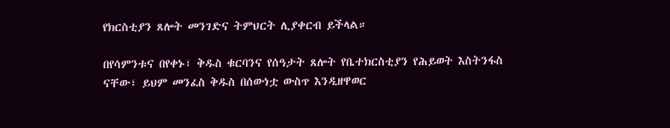የክርስቲያን ጸሎት መንገድና ትምህርት ሊያቀርብ ይችላል።

በየሳምንቱና በየቀኑ፣ ቅዱስ ቁርባንና የሰዓታት ጸሎት የቤተክርስቲያን የሕይወት እስትንፋስ ናቸው፣ ይህም መንፈስ ቅዱስ በሰውነቷ ውስጥ እንዲዘዋወር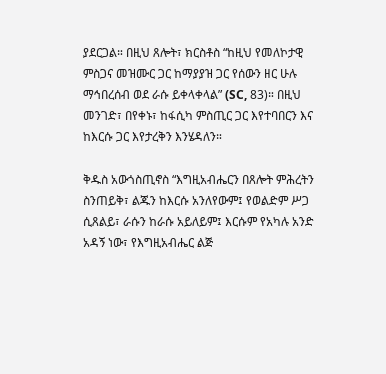ያደርጋል። በዚህ ጸሎት፣ ክርስቶስ “ከዚህ የመለኮታዊ ምስጋና መዝሙር ጋር ከማያያዝ ጋር የሰውን ዘር ሁሉ ማኅበረሰብ ወደ ራሱ ይቀላቀላል” (SC, 83)። በዚህ መንገድ፣ በየቀኑ፣ ከፋሲካ ምስጢር ጋር እየተባበርን እና ከእርሱ ጋር እየታረቅን እንሄዳለን።

ቅዱስ አውጎስጢኖስ “እግዚአብሔርን በጸሎት ምሕረትን ስንጠይቅ፣ ልጁን ከእርሱ አንለየውም፤ የወልድም ሥጋ ሲጸልይ፣ ራሱን ከራሱ አይለይም፤ እርሱም የአካሉ አንድ አዳኝ ነው፣ የእግዚአብሔር ልጅ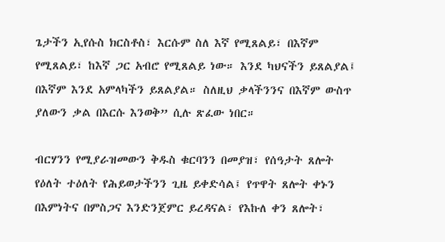ጌታችን ኢየሱስ ክርስቶስ፣ እርሱም ስለ እኛ የሚጸልይ፣ በእኛም የሚጸልይ፣ ከእኛ ጋር አብሮ የሚጸልይ ነው። እንደ ካህናችን ይጸልያል፤ በእኛም እንደ አምላካችን ይጸልያል። ስለዚህ ቃላችንንና በእኛም ውስጥ ያለውን ቃል በእርሱ እንወቅ” ሲሉ ጽፈው ነበር።

ብርሃንን የሚያራዝመውን ቅዱስ ቁርባንን በመያዝ፣ የሰዓታት ጸሎት የዕለት ተዕለት የሕይወታችንን ጊዜ ይቀድሳል፤ የጥዋት ጸሎት ቀኑን በእምነትና በምስጋና እንድንጀምር ይረዳናል፣ የእኩለ ቀን ጸሎት፣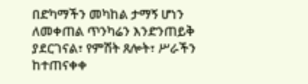በድካማችን መካከል ታማኝ ሆነን ለመቀጠል ጥንካሬን እንድንጠይቅ ያደርገናል፣ የምሽት ጸሎት፣ ሥራችን ከተጠናቀቀ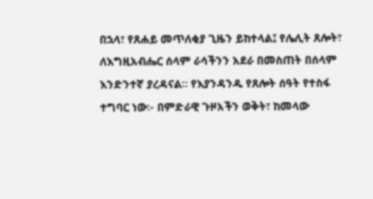በኋላ፣ የጸሐይ መጥለቂያ ጊዜን ይከተላል፤ የሌሊት ጸሎት፣ ለእግዚአብሔር ሰላም ራሳችንን አደራ በመስጠት በሰላም እንድንተኛ ያረዳናል። የእያንዳንዱ የጸሎት ሰዓት የተስፋ ተግባር ነው፡- በምድራዊ ጉዞአችን ወቅት፣ ከመላው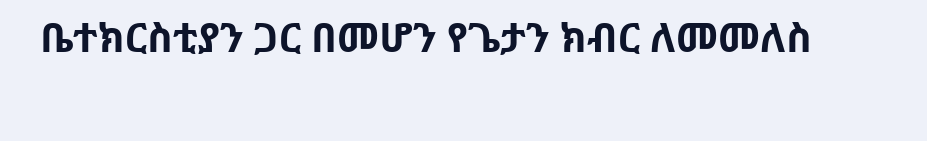ቤተክርስቲያን ጋር በመሆን የጌታን ክብር ለመመለስ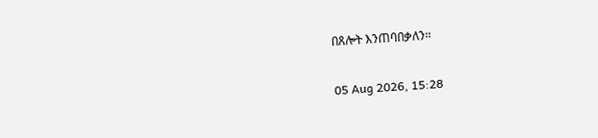በጸሎት እንጠባበቃለን።

05 Aug 2026, 15:28